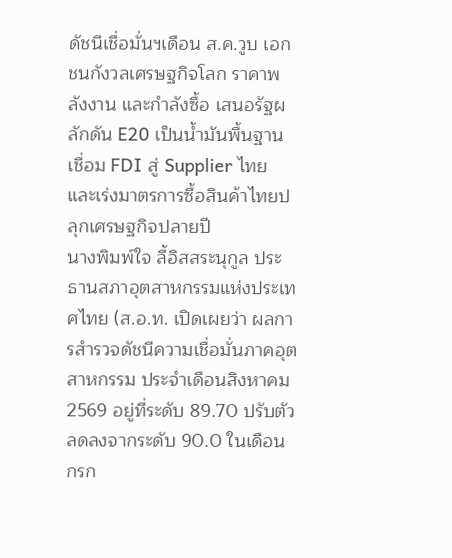ดัชนีเชื่อมั่นฯเดือน ส.ค.วูบ เอกชนกังวลเศรษฐกิจโลก ราคาพลังงาน และกำลังซื้อ เสนอรัฐผลักดัน E20 เป็นน้ำมันพื้นฐาน เชื่อม FDI สู่ Supplier ไทย และเร่งมาตรการซื้อสินค้าไทยปลุกเศรษฐกิจปลายปี
นางพิมพ์ใจ ลี้อิสสระนุกูล ประธานสภาอุตสาหกรรมแห่งประเทศไทย (ส.อ.ท. เปิดเผยว่า ผลการสำรวจดัชนีความเชื่อมั่นภาคอุตสาหกรรม ประจำเดือนสิงหาคม 2569 อยู่ที่ระดับ 89.70 ปรับตัวลดลงจากระดับ 90.0 ในเดือนกรก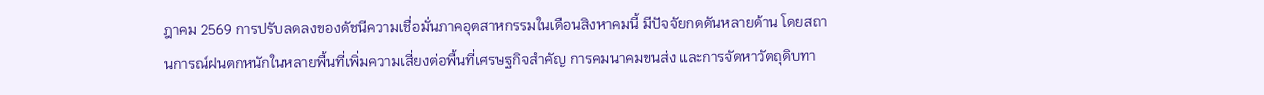ฎาคม 2569 การปรับลดลงของดัชนีความเชื่อมั่นภาคอุตสาหกรรมในเดือนสิงหาคมนี้ มีปัจจัยกดดันหลายด้าน โดยสถานการณ์ฝนตกหนักในหลายพื้นที่เพิ่มความเสี่ยงต่อพื้นที่เศรษฐกิจสำคัญ การคมนาคมขนส่ง และการจัดหาวัตถุดิบทา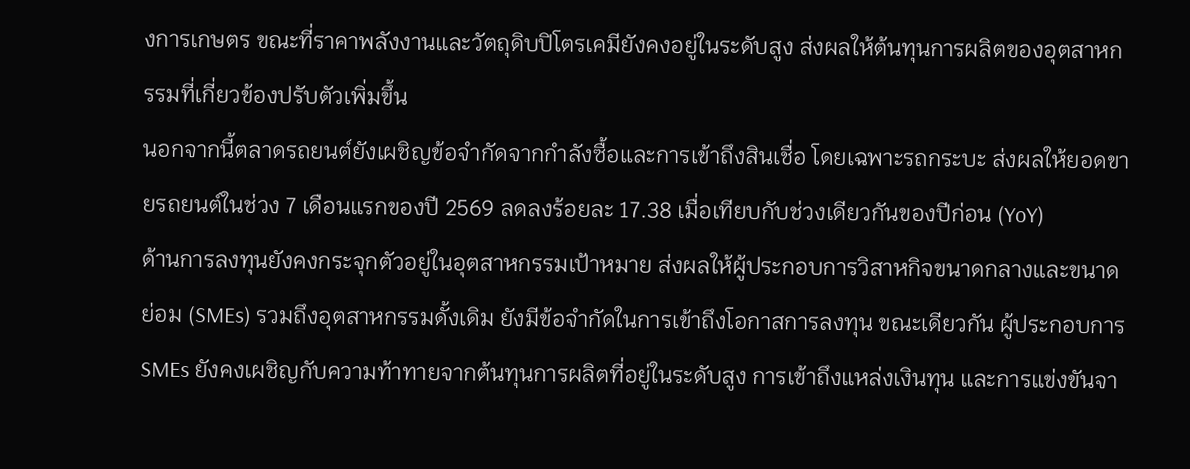งการเกษตร ขณะที่ราคาพลังงานและวัตถุดิบปิโตรเคมียังคงอยู่ในระดับสูง ส่งผลให้ต้นทุนการผลิตของอุตสาหกรรมที่เกี่ยวข้องปรับตัวเพิ่มขึ้น
นอกจากนี้ตลาดรถยนต์ยังเผชิญข้อจำกัดจากกำลังซื้อและการเข้าถึงสินเชื่อ โดยเฉพาะรถกระบะ ส่งผลให้ยอดขายรถยนต์ในช่วง 7 เดือนแรกของปี 2569 ลดลงร้อยละ 17.38 เมื่อเทียบกับช่วงเดียวกันของปีก่อน (YoY)
ด้านการลงทุนยังคงกระจุกตัวอยู่ในอุตสาหกรรมเป้าหมาย ส่งผลให้ผู้ประกอบการวิสาหกิจขนาดกลางและขนาดย่อม (SMEs) รวมถึงอุตสาหกรรมดั้งเดิม ยังมีข้อจำกัดในการเข้าถึงโอกาสการลงทุน ขณะเดียวกัน ผู้ประกอบการ SMEs ยังคงเผชิญกับความท้าทายจากต้นทุนการผลิตที่อยู่ในระดับสูง การเข้าถึงแหล่งเงินทุน และการแข่งขันจา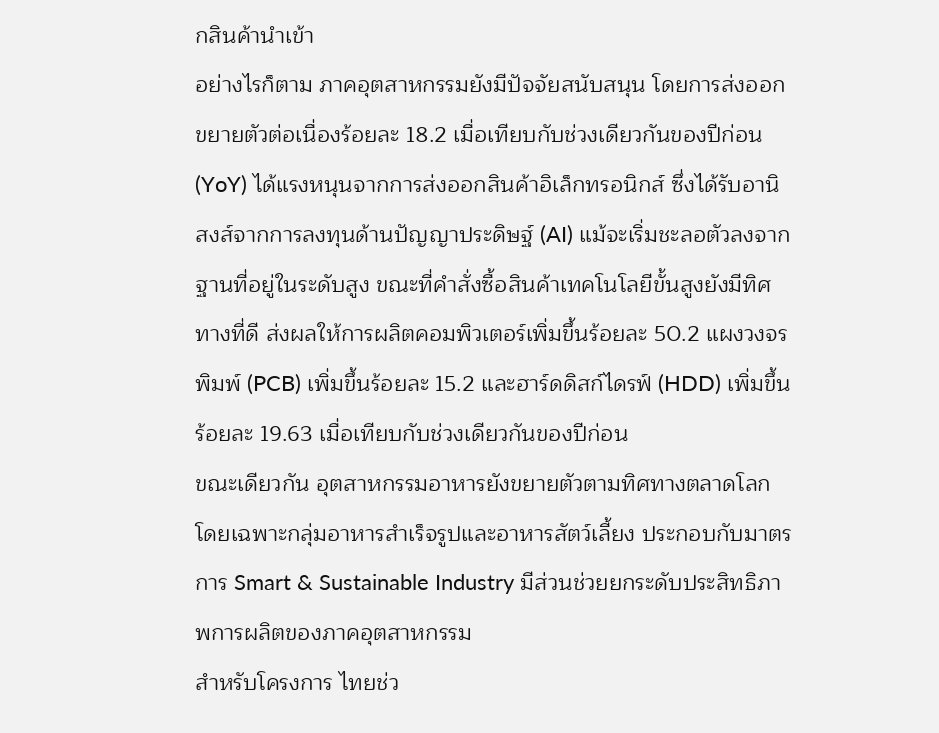กสินค้านำเข้า
อย่างไรก็ตาม ภาคอุตสาหกรรมยังมีปัจจัยสนับสนุน โดยการส่งออกขยายตัวต่อเนื่องร้อยละ 18.2 เมื่อเทียบกับช่วงเดียวกันของปีก่อน (YoY) ได้แรงหนุนจากการส่งออกสินค้าอิเล็กทรอนิกส์ ซึ่งได้รับอานิสงส์จากการลงทุนด้านปัญญาประดิษฐ์ (AI) แม้จะเริ่มชะลอตัวลงจากฐานที่อยู่ในระดับสูง ขณะที่คำสั่งซื้อสินค้าเทคโนโลยีขั้นสูงยังมีทิศทางที่ดี ส่งผลให้การผลิตคอมพิวเตอร์เพิ่มขึ้นร้อยละ 50.2 แผงวงจรพิมพ์ (PCB) เพิ่มขึ้นร้อยละ 15.2 และฮาร์ดดิสก์ไดรฟ์ (HDD) เพิ่มขึ้นร้อยละ 19.63 เมื่อเทียบกับช่วงเดียวกันของปีก่อน
ขณะเดียวกัน อุตสาหกรรมอาหารยังขยายตัวตามทิศทางตลาดโลก โดยเฉพาะกลุ่มอาหารสำเร็จรูปและอาหารสัตว์เลี้ยง ประกอบกับมาตรการ Smart & Sustainable Industry มีส่วนช่วยยกระดับประสิทธิภาพการผลิตของภาคอุตสาหกรรม
สำหรับโครงการ ไทยช่ว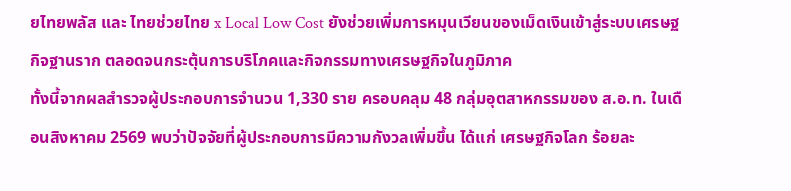ยไทยพลัส และ ไทยช่วยไทย x Local Low Cost ยังช่วยเพิ่มการหมุนเวียนของเม็ดเงินเข้าสู่ระบบเศรษฐกิจฐานราก ตลอดจนกระตุ้นการบริโภคและกิจกรรมทางเศรษฐกิจในภูมิภาค
ทั้งนี้จากผลสำรวจผู้ประกอบการจำนวน 1,330 ราย ครอบคลุม 48 กลุ่มอุตสาหกรรมของ ส.อ.ท. ในเดือนสิงหาคม 2569 พบว่าปัจจัยที่ผู้ประกอบการมีความกังวลเพิ่มขึ้น ได้แก่ เศรษฐกิจโลก ร้อยละ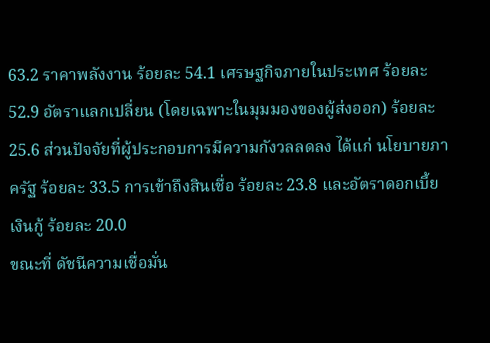63.2 ราคาพลังงาน ร้อยละ 54.1 เศรษฐกิจภายในประเทศ ร้อยละ 52.9 อัตราแลกเปลี่ยน (โดยเฉพาะในมุมมองของผู้ส่งออก) ร้อยละ 25.6 ส่วนปัจจัยที่ผู้ประกอบการมีความกังวลลดลง ได้แก่ นโยบายภาครัฐ ร้อยละ 33.5 การเข้าถึงสินเชื่อ ร้อยละ 23.8 และอัตราดอกเบี้ยเงินกู้ ร้อยละ 20.0
ขณะที่ ดัชนีความเชื่อมั่น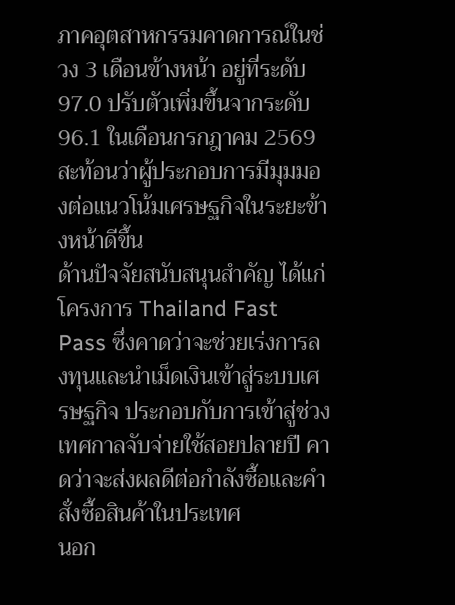ภาคอุตสาหกรรมคาดการณ์ในช่วง 3 เดือนข้างหน้า อยู่ที่ระดับ 97.0 ปรับตัวเพิ่มขึ้นจากระดับ 96.1 ในเดือนกรกฎาคม 2569 สะท้อนว่าผู้ประกอบการมีมุมมองต่อแนวโน้มเศรษฐกิจในระยะข้างหน้าดีขึ้น
ด้านปัจจัยสนับสนุนสำคัญ ได้แก่ โครงการ Thailand Fast Pass ซึ่งคาดว่าจะช่วยเร่งการลงทุนและนำเม็ดเงินเข้าสู่ระบบเศรษฐกิจ ประกอบกับการเข้าสู่ช่วงเทศกาลจับจ่ายใช้สอยปลายปี คาดว่าจะส่งผลดีต่อกำลังซื้อและคำสั่งซื้อสินค้าในประเทศ
นอก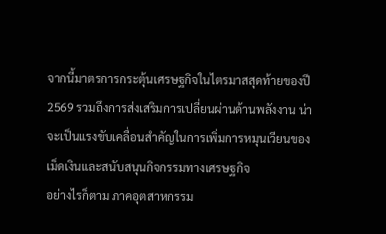จากนี้มาตรการกระตุ้นเศรษฐกิจในไตรมาสสุดท้ายของปี 2569 รวมถึงการส่งเสริมการเปลี่ยนผ่านด้านพลังงาน น่าจะเป็นแรงขับเคลื่อนสำคัญในการเพิ่มการหมุนเวียนของเม็ดเงินและสนับสนุนกิจกรรมทางเศรษฐกิจ
อย่างไรก็ตาม ภาคอุตสาหกรรม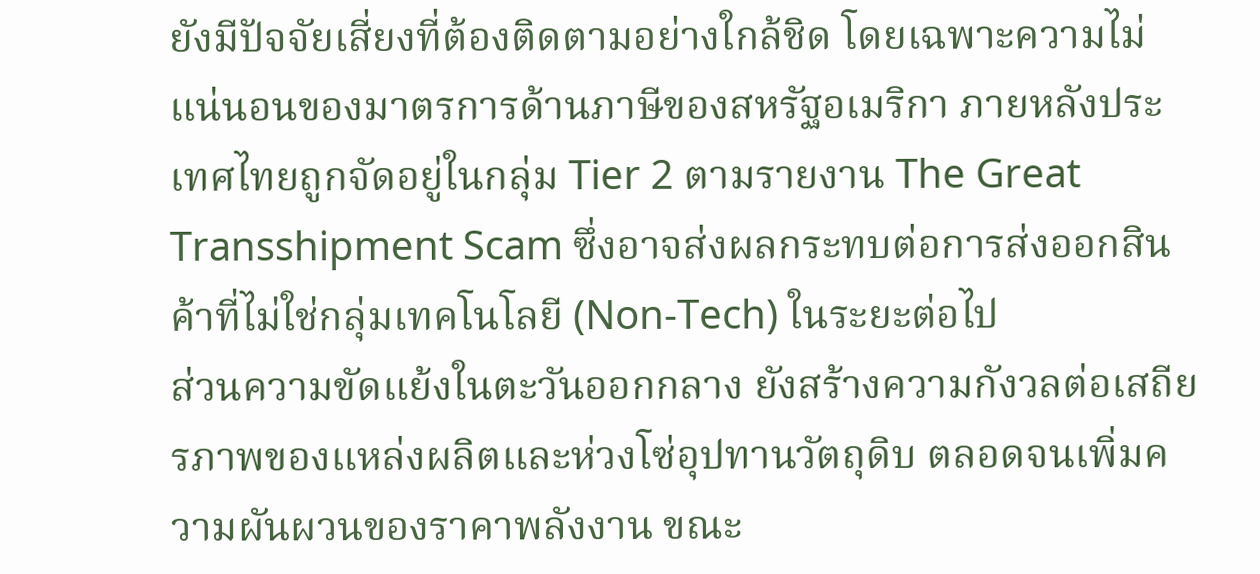ยังมีปัจจัยเสี่ยงที่ต้องติดตามอย่างใกล้ชิด โดยเฉพาะความไม่แน่นอนของมาตรการด้านภาษีของสหรัฐอเมริกา ภายหลังประเทศไทยถูกจัดอยู่ในกลุ่ม Tier 2 ตามรายงาน The Great Transshipment Scam ซึ่งอาจส่งผลกระทบต่อการส่งออกสินค้าที่ไม่ใช่กลุ่มเทคโนโลยี (Non-Tech) ในระยะต่อไป
ส่วนความขัดแย้งในตะวันออกกลาง ยังสร้างความกังวลต่อเสถียรภาพของแหล่งผลิตและห่วงโซ่อุปทานวัตถุดิบ ตลอดจนเพิ่มความผันผวนของราคาพลังงาน ขณะ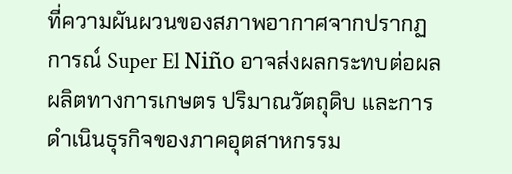ที่ความผันผวนของสภาพอากาศจากปรากฏการณ์ Super El Niño อาจส่งผลกระทบต่อผลผลิตทางการเกษตร ปริมาณวัตถุดิบ และการดำเนินธุรกิจของภาคอุตสาหกรรม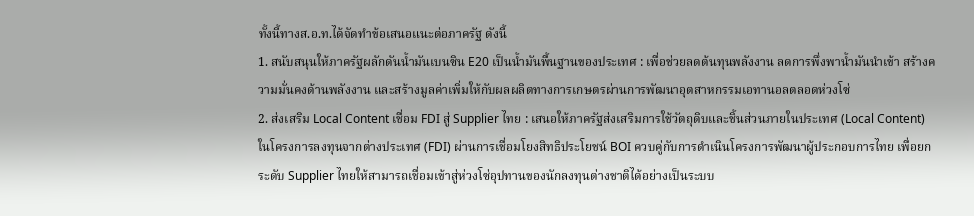ทั้งนี้ทางส.อ.ท.ได้จัดทำข้อเสนอแนะต่อภาครัฐ ดังนี้
1. สนับสนุนให้ภาครัฐผลักดันน้ำมันเบนซิน E20 เป็นน้ำมันพื้นฐานของประเทศ : เพื่อช่วยลดต้นทุนพลังงาน ลดการพึ่งพาน้ำมันนำเข้า สร้างความมั่นคงด้านพลังงาน และสร้างมูลค่าเพิ่มให้กับผลผลิตทางการเกษตรผ่านการพัฒนาอุตสาหกรรมเอทานอลตลอดห่วงโซ่
2. ส่งเสริม Local Content เชื่อม FDI สู่ Supplier ไทย : เสนอให้ภาครัฐส่งเสริมการใช้วัตถุดิบและชิ้นส่วนภายในประเทศ (Local Content) ในโครงการลงทุนจากต่างประเทศ (FDI) ผ่านการเชื่อมโยงสิทธิประโยชน์ BOI ควบคู่กับการดำเนินโครงการพัฒนาผู้ประกอบการไทย เพื่อยกระดับ Supplier ไทยให้สามารถเชื่อมเข้าสู่ห่วงโซ่อุปทานของนักลงทุนต่างชาติได้อย่างเป็นระบบ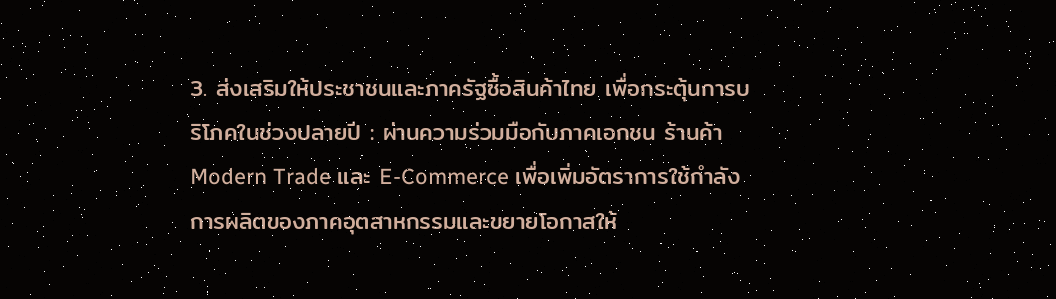3. ส่งเสริมให้ประชาชนและภาครัฐซื้อสินค้าไทย เพื่อกระตุ้นการบริโภคในช่วงปลายปี : ผ่านความร่วมมือกับภาคเอกชน ร้านค้า Modern Trade และ E-Commerce เพื่อเพิ่มอัตราการใช้กำลังการผลิตของภาคอุตสาหกรรมและขยายโอกาสให้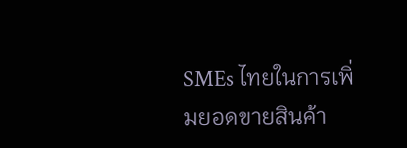SMEs ไทยในการเพิ่มยอดขายสินค้า